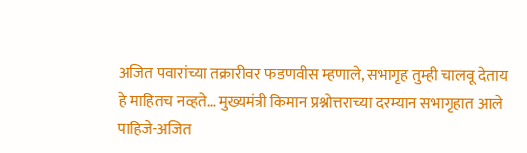अजित पवारांच्या तक्रारीवर फडणवीस म्हणाले, सभागृह तुम्ही चालवू देताय हे माहितच नव्हते… मुख्यमंत्री किमान प्रश्नोत्तराच्या दरम्यान सभागृहात आले पाहिजे-अजित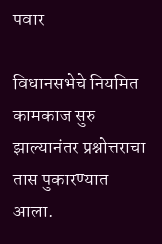पवार

विधानसभेचे नियमित कामकाज सुरु झाल्यानंतर प्रश्नोत्तराचा तास पुकारण्यात आला.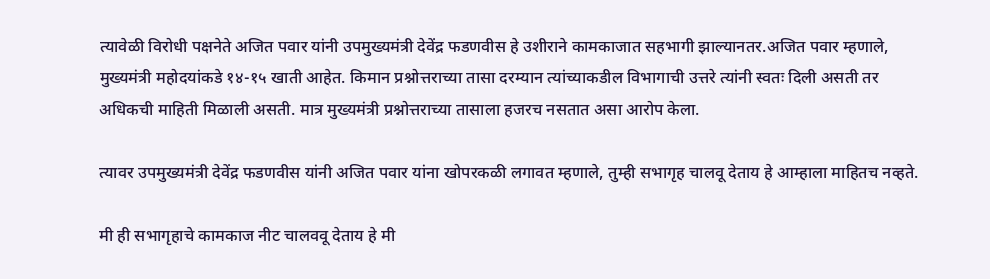त्यावेळी विरोधी पक्षनेते अजित पवार यांनी उपमुख्यमंत्री देवेंद्र फडणवीस हे उशीराने कामकाजात सहभागी झाल्यानतर.अजित पवार म्हणाले, मुख्यमंत्री महोदयांकडे १४-१५ खाती आहेत. किमान प्रश्नोत्तराच्या तासा दरम्यान त्यांच्याकडील विभागाची उत्तरे त्यांनी स्वतः दिली असती तर अधिकची माहिती मिळाली असती. मात्र मुख्यमंत्री प्रश्नोत्तराच्या तासाला हजरच नसतात असा आरोप केला.

त्यावर उपमुख्यमंत्री देवेंद्र फडणवीस यांनी अजित पवार यांना खोपरकळी लगावत म्हणाले, तुम्ही सभागृह चालवू देताय हे आम्हाला माहितच नव्हते.

मी ही सभागृहाचे कामकाज नीट चालववू देताय हे मी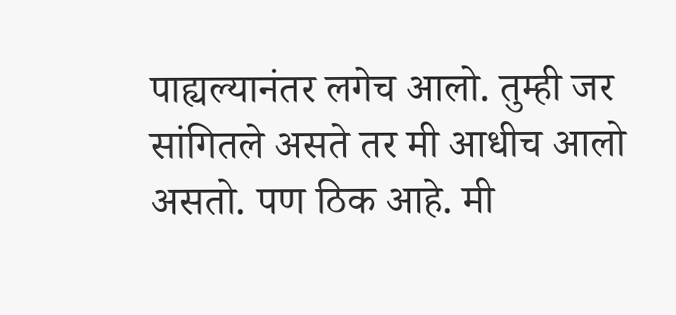पाह्यल्यानंतर लगेच आलो. तुम्ही जर सांगितले असते तर मी आधीच आलो असतो. पण ठिक आहे. मी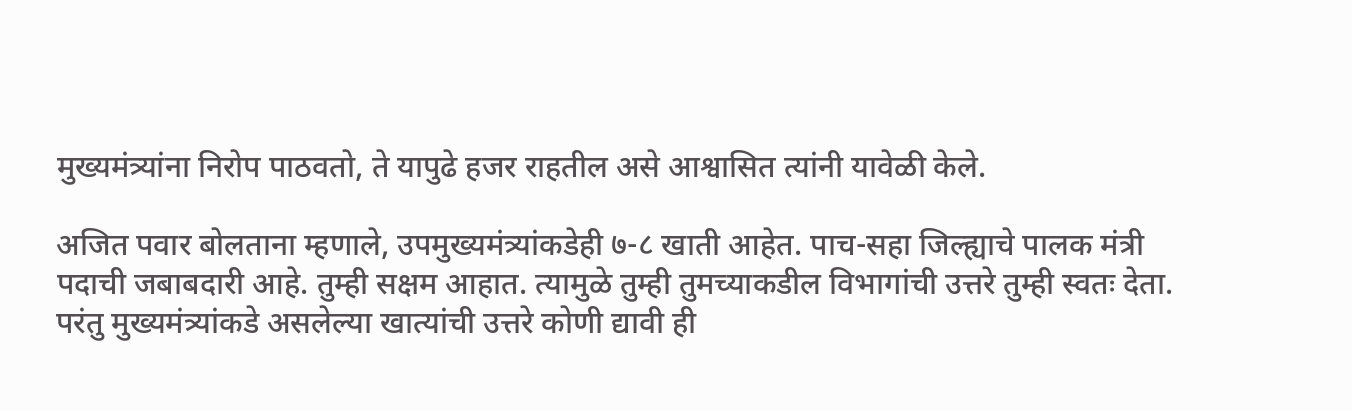मुख्यमंत्र्यांना निरोप पाठवतो, ते यापुढे हजर राहतील असे आश्वासित त्यांनी यावेळी केले.

अजित पवार बोलताना म्हणाले, उपमुख्यमंत्र्यांकडेही ७-८ खाती आहेत. पाच-सहा जिल्ह्याचे पालक मंत्री पदाची जबाबदारी आहे. तुम्ही सक्षम आहात. त्यामुळे तुम्ही तुमच्याकडील विभागांची उत्तरे तुम्ही स्वतः देता. परंतु मुख्यमंत्र्यांकडे असलेल्या खात्यांची उत्तरे कोणी द्यावी ही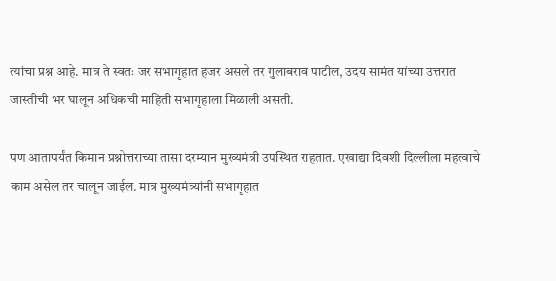त्यांचा प्रश्न आहे. मात्र ते स्वतः जर सभागृहात हजर असले तर गुलाबराव पाटील, उदय सामंत यांच्या उत्तरात जास्तीची भर घालून अधिकची माहिती सभागृहाला मिळाली असती.

पण आतापर्यंत किमान प्रश्नोत्तराच्या तासा दरम्यान मुख्यमंत्री उपस्थित राहतात. एखाद्या दिवशी दिल्लीला महत्वाचे काम असेल तर चालून जाईल. मात्र मुख्यमंत्र्यांनी सभागृहात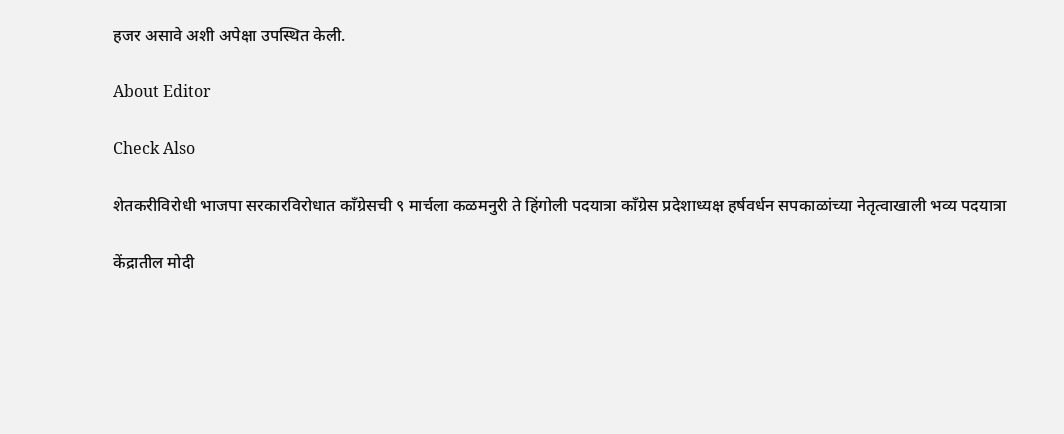हजर असावे अशी अपेक्षा उपस्थित केली.

About Editor

Check Also

शेतकरीविरोधी भाजपा सरकारविरोधात काँग्रेसची ९ मार्चला कळमनुरी ते हिंगोली पदयात्रा काँग्रेस प्रदेशाध्यक्ष हर्षवर्धन सपकाळांच्या नेतृत्वाखाली भव्य पदयात्रा

केंद्रातील मोदी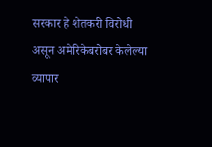सरकार हे शेतकरी विरोधी असून अमेरिकेबरोबर केलेल्या व्यापार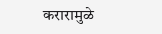करारामुळे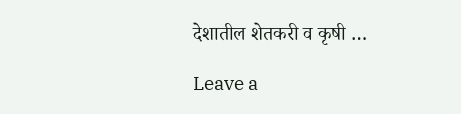देशातील शेतकरी व कृषी …

Leave a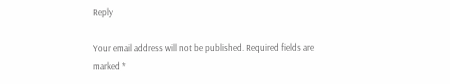Reply

Your email address will not be published. Required fields are marked *